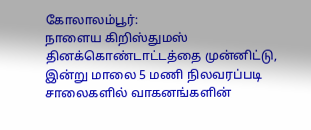கோலாலம்பூர்:
நாளைய கிறிஸ்துமஸ் தினக்கொண்டாட்டத்தை முன்னிட்டு, இன்று மாலை 5 மணி நிலவரப்படி சாலைகளில் வாகனங்களின்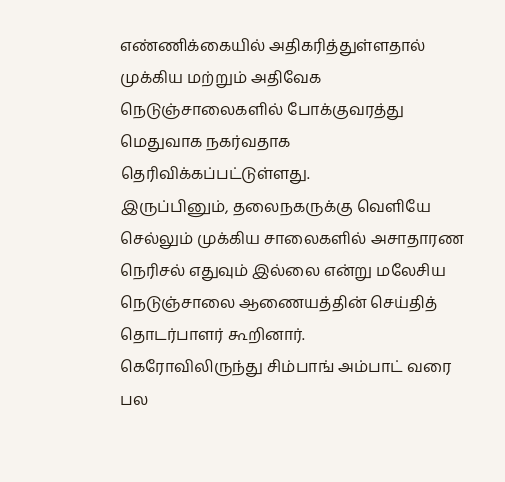எண்ணிக்கையில் அதிகரித்துள்ளதால் முக்கிய மற்றும் அதிவேக நெடுஞ்சாலைகளில் போக்குவரத்து மெதுவாக நகர்வதாக தெரிவிக்கப்பட்டுள்ளது.
இருப்பினும், தலைநகருக்கு வெளியே செல்லும் முக்கிய சாலைகளில் அசாதாரண நெரிசல் எதுவும் இல்லை என்று மலேசிய நெடுஞ்சாலை ஆணையத்தின் செய்தித் தொடர்பாளர் கூறினார்.
கெரோவிலிருந்து சிம்பாங் அம்பாட் வரை பல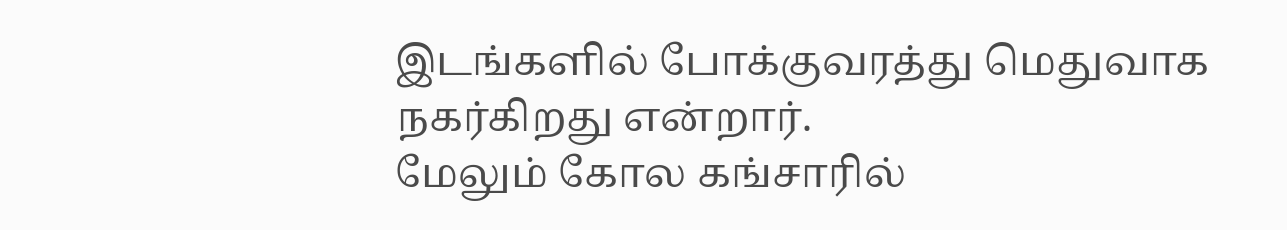இடங்களில் போக்குவரத்து மெதுவாக நகர்கிறது என்றார்.
மேலும் கோல கங்சாரில்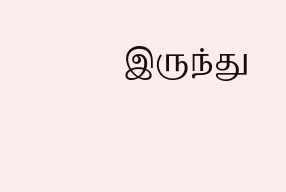இருந்து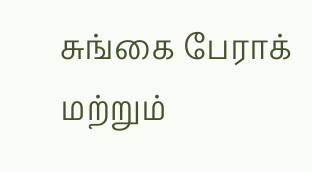சுங்கை பேராக் மற்றும்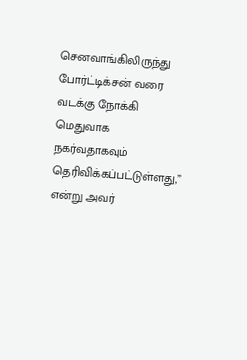செனவாங்கிலிருந்து போர்ட்டிக்சன் வரை வடக்கு நோக்கி மெதுவாக நகர்வதாகவும் தெரிவிக்கப்பட்டுள்ளது,” என்று அவர்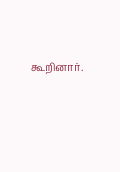கூறினார்.